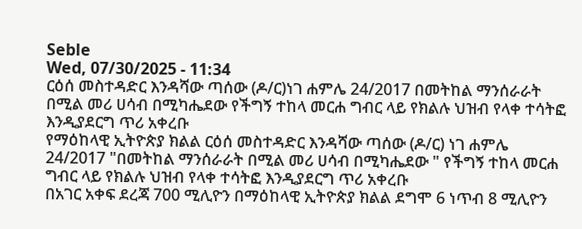Seble
Wed, 07/30/2025 - 11:34
ርዕሰ መስተዳድር እንዳሻው ጣሰው (ዶ/ር)ነገ ሐምሌ 24/2017 በመትከል ማንሰራራት በሚል መሪ ሀሳብ በሚካሔደው የችግኝ ተከላ መርሐ ግብር ላይ የክልሉ ህዝብ የላቀ ተሳትፎ እንዲያደርግ ጥሪ አቀረቡ
የማዕከላዊ ኢትዮጵያ ክልል ርዕሰ መስተዳድር እንዳሻው ጣሰው (ዶ/ር) ነገ ሐምሌ 24/2017 "በመትከል ማንሰራራት በሚል መሪ ሀሳብ በሚካሔደው " የችግኝ ተከላ መርሐ ግብር ላይ የክልሉ ህዝብ የላቀ ተሳትፎ እንዲያደርግ ጥሪ አቀረቡ
በአገር አቀፍ ደረጃ 700 ሚሊዮን በማዕከላዊ ኢትዮጵያ ክልል ደግሞ 6 ነጥብ 8 ሚሊዮን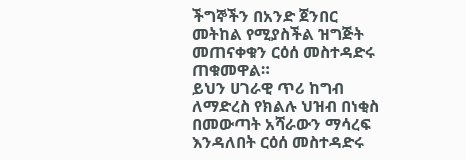ችግኞችን በአንድ ጀንበር መትከል የሚያስችል ዝግጅት መጠናቀቁን ርዕሰ መስተዳድሩ ጠቁመዋል።
ይህን ሀገራዊ ጥሪ ከግብ ለማድረስ የክልሉ ህዝብ በነቂስ በመውጣት አሻራውን ማሳረፍ እንዳለበት ርዕሰ መስተዳድሩ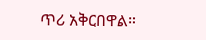ጥሪ አቅርበዋል።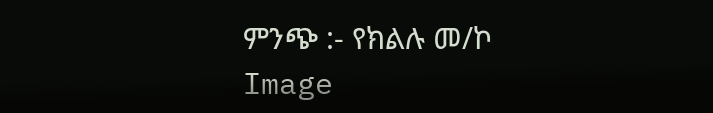ምንጭ :- የክልሉ መ/ኮ
Image